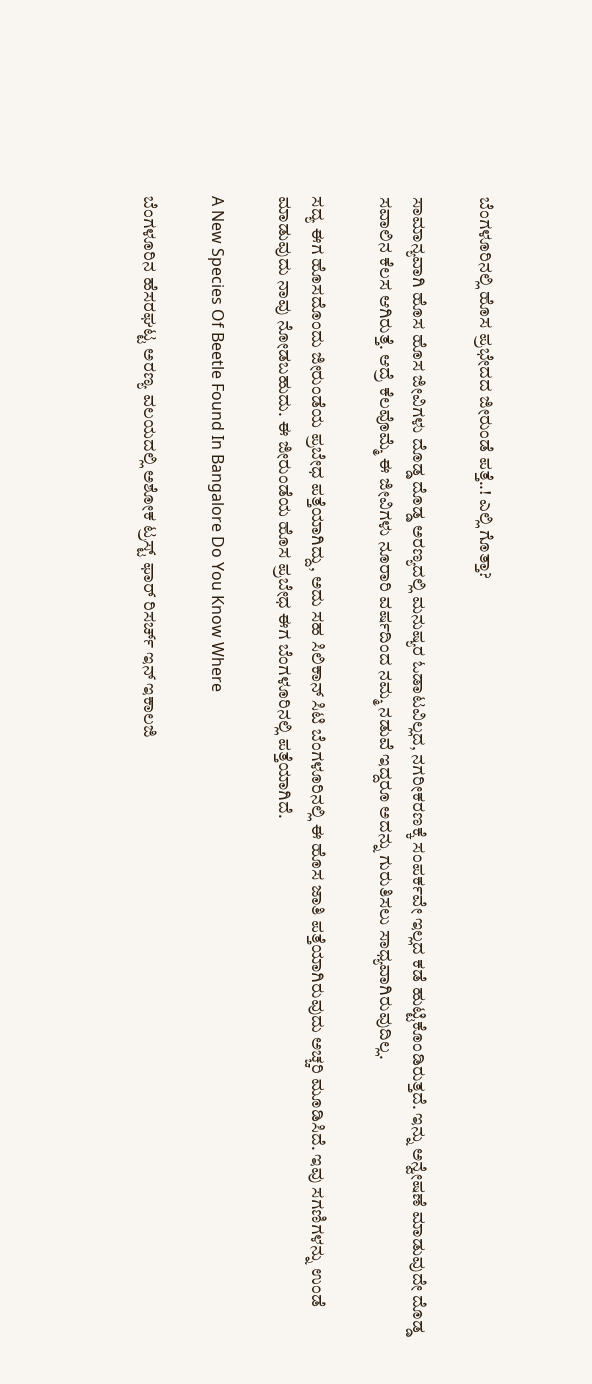ಬೆಂಗಳೂರಿನಲ್ಲಿ ಹೊಸ ಪ್ರಭೇದದ ಜೀರುಂಡೆ ಪತ್ತೆ..! ಎಲ್ಲಿ ಗೊತ್ತಾ?

ಸಾಮಾನ್ಯವಾಗಿ ಹೊಸ ಹೊಸ ಜೀವಿಗಳು ದೊಡ್ಡ ದೊಡ್ಡ ಅರಣ್ಯದಲ್ಲಿ ಮನುಷ್ಯರ ಓಡಾಟವಿಲ್ಲದ, ನಗರೀಕರಣಕ್ಕೆ ಸಂಪರ್ಕವೇ ಇಲ್ಲದ ಕಡೆ ಹುಟ್ಟಿಕೊಂಡಿರುತ್ತದೆ. ಇನ್ನು ಅನ್ವೇಷಣೆ ಮಾಡುವುದೇ ದೊಡ್ಡ ಸವಾಲಿನ ಕೆಲಸ ಆಗಿರುತ್ತೆ. ಆದ್ರೆ ಕೆಲವೊಮ್ಮೆ ಈ ಜೀವಿಗಳು ನೂರಾರಿ ವರ್ಷದಿಂದ ನಮ್ಮ ನಡುವೆ ಇದ್ದರೂ ಅದನ್ನು ಗುರುತಿಸಲು ಸಾಧ್ಯವಾಗಿರುವುದಿಲ್ಲ.

ಸದ್ಯ ಈಗ ಹೊಸದೊಂದು ಜೀರುಂಡೆಯ ಪ್ರಬೇಧ ಪತ್ತೆಯಾಗಿದ್ದು, ಅದು ಸಹ ಸಿಲಿಕಾನ್ ಸಿಟಿ ಬೆಂಗಳೂರಿನಲ್ಲಿ ಈ ಹೊಸ ಜಾತಿ ಪತ್ತೆಯಾಗಿರುವುದು ಅಚ್ಚರಿ ಮೂಡಿಸಿದೆ. ಇವು ಸಗಣಿಗಳನ್ನು ಉಂಡೆ ಮಾಡುವುದು ನಾವು ನೋಡಬಹುದು. ಈ ಜೀರುಂಡೆಯ ಹೊಸ ಪ್ರಬೇಧ ಈಗ ಬೆಂಗಳೂರಿನಲ್ಲಿ ಪತ್ತೆಯಾಗಿದೆ.

A New Species Of Beetle Found In Bangalore Do You Know Where

ಬೆಂಗಳೂರಿನ ಹೆಸರಘಟ್ಟ ಅರಣ್ಯ ವಲಯದಲ್ಲಿ ಅಶೋಕ ಟ್ರಸ್ಟ್‌ ಫಾರ್‌ ರಿಸರ್ಚ್‌ ಇನ್‌ ಇಕಾಲಜಿ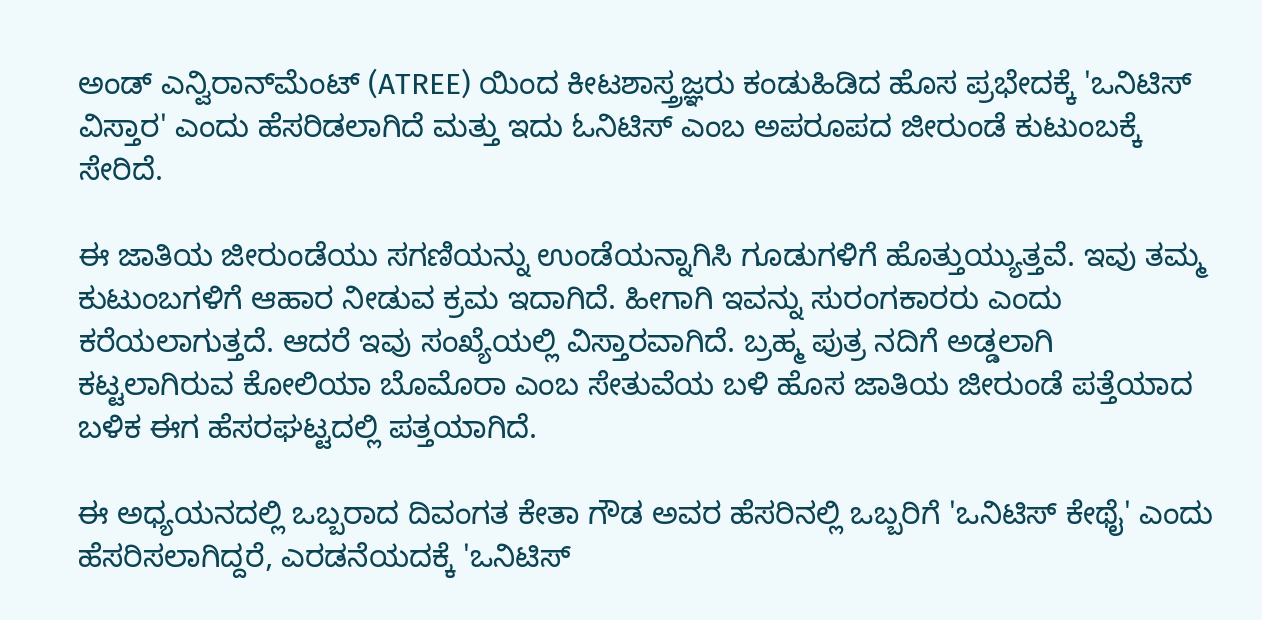ಅಂಡ್‌ ಎನ್ವಿರಾನ್‌ಮೆಂಟ್‌ (ATREE) ಯಿಂದ ಕೀಟಶಾಸ್ತ್ರಜ್ಞರು ಕಂಡುಹಿಡಿದ ಹೊಸ ಪ್ರಭೇದಕ್ಕೆ 'ಒನಿಟಿಸ್‌ ವಿಸ್ತಾರ' ಎಂದು ಹೆಸರಿಡಲಾಗಿದೆ ಮತ್ತು ಇದು ಓನಿಟಿಸ್‌ ಎಂಬ ಅಪರೂಪದ ಜೀರುಂಡೆ ಕುಟುಂಬಕ್ಕೆ ಸೇರಿದೆ.

ಈ ಜಾತಿಯ ಜೀರುಂಡೆಯು ಸಗಣಿಯನ್ನು ಉಂಡೆಯನ್ನಾಗಿಸಿ ಗೂಡುಗಳಿಗೆ ಹೊತ್ತುಯ್ಯುತ್ತವೆ. ಇವು ತಮ್ಮ ಕುಟುಂಬಗಳಿಗೆ ಆಹಾರ ನೀಡುವ ಕ್ರಮ ಇದಾಗಿದೆ. ಹೀಗಾಗಿ ಇವನ್ನು ಸುರಂಗಕಾರರು ಎಂದು ಕರೆಯಲಾಗುತ್ತದೆ. ಆದರೆ ಇವು ಸಂಖ್ಯೆಯಲ್ಲಿ ವಿಸ್ತಾರವಾಗಿದೆ. ಬ್ರಹ್ಮ ಪುತ್ರ ನದಿಗೆ ಅಡ್ಡಲಾಗಿ ಕಟ್ಟಲಾಗಿರುವ ಕೋಲಿಯಾ ಬೊಮೊರಾ ಎಂಬ ಸೇತುವೆಯ ಬಳಿ ಹೊಸ ಜಾತಿಯ ಜೀರುಂಡೆ ಪತ್ತೆಯಾದ ಬಳಿಕ ಈಗ ಹೆಸರಘಟ್ಟದಲ್ಲಿ ಪತ್ತಯಾಗಿದೆ.

ಈ ಅಧ್ಯಯನದಲ್ಲಿ ಒಬ್ಬರಾದ ದಿವಂಗತ ಕೇತಾ ಗೌಡ ಅವರ ಹೆಸರಿನಲ್ಲಿ ಒಬ್ಬರಿಗೆ 'ಒನಿಟಿಸ್ ಕೇಥೈ' ಎಂದು ಹೆಸರಿಸಲಾಗಿದ್ದರೆ, ಎರಡನೆಯದಕ್ಕೆ 'ಒನಿಟಿಸ್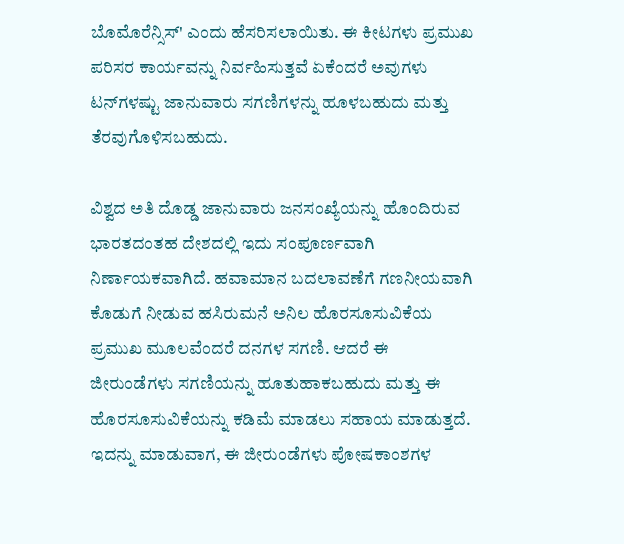ಬೊಮೊರೆನ್ಸಿಸ್' ಎಂದು ಹೆಸರಿಸಲಾಯಿತು. ಈ ಕೀಟಗಳು ಪ್ರಮುಖ ಪರಿಸರ ಕಾರ್ಯವನ್ನು ನಿರ್ವಹಿಸುತ್ತವೆ ಏಕೆಂದರೆ ಅವುಗಳು ಟನ್‌ಗಳಷ್ಟು ಜಾನುವಾರು ಸಗಣಿಗಳನ್ನು ಹೂಳಬಹುದು ಮತ್ತು ತೆರವುಗೊಳಿಸಬಹುದು.

ವಿಶ್ವದ ಅತಿ ದೊಡ್ಡ ಜಾನುವಾರು ಜನಸಂಖ್ಯೆಯನ್ನು ಹೊಂದಿರುವ ಭಾರತದಂತಹ ದೇಶದಲ್ಲಿ ಇದು ಸಂಪೂರ್ಣವಾಗಿ ನಿರ್ಣಾಯಕವಾಗಿದೆ. ಹವಾಮಾನ ಬದಲಾವಣೆಗೆ ಗಣನೀಯವಾಗಿ ಕೊಡುಗೆ ನೀಡುವ ಹಸಿರುಮನೆ ಅನಿಲ ಹೊರಸೂಸುವಿಕೆಯ ಪ್ರಮುಖ ಮೂಲವೆಂದರೆ ದನಗಳ ಸಗಣಿ. ಆದರೆ ಈ ಜೀರುಂಡೆಗಳು ಸಗಣಿಯನ್ನು ಹೂತುಹಾಕಬಹುದು ಮತ್ತು ಈ ಹೊರಸೂಸುವಿಕೆಯನ್ನು ಕಡಿಮೆ ಮಾಡಲು ಸಹಾಯ ಮಾಡುತ್ತದೆ. ಇದನ್ನು ಮಾಡುವಾಗ, ಈ ಜೀರುಂಡೆಗಳು ಪೋಷಕಾಂಶಗಳ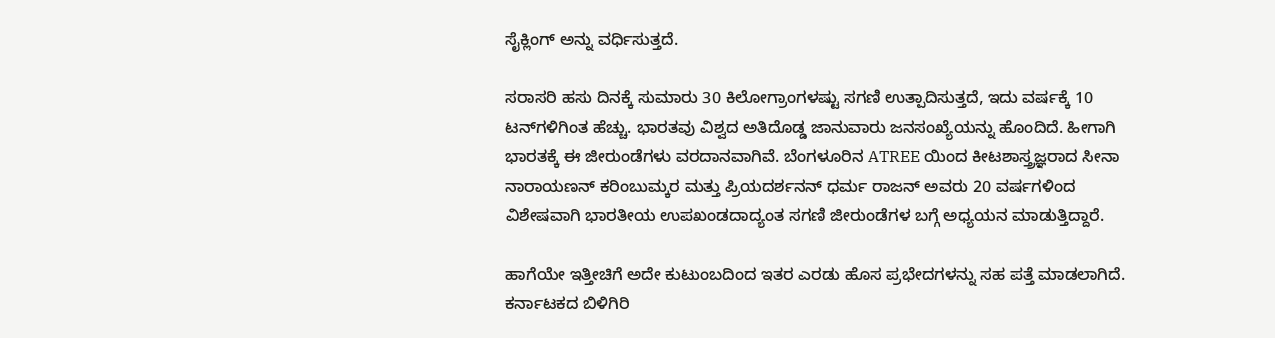ಸೈಕ್ಲಿಂಗ್ ಅನ್ನು ವರ್ಧಿಸುತ್ತದೆ.

ಸರಾಸರಿ ಹಸು ದಿನಕ್ಕೆ ಸುಮಾರು 30 ಕಿಲೋಗ್ರಾಂಗಳಷ್ಟು ಸಗಣಿ ಉತ್ಪಾದಿಸುತ್ತದೆ, ಇದು ವರ್ಷಕ್ಕೆ 10 ಟನ್‌ಗಳಿಗಿಂತ ಹೆಚ್ಚು. ಭಾರತವು ವಿಶ್ವದ ಅತಿದೊಡ್ಡ ಜಾನುವಾರು ಜನಸಂಖ್ಯೆಯನ್ನು ಹೊಂದಿದೆ. ಹೀಗಾಗಿ ಭಾರತಕ್ಕೆ ಈ ಜೀರುಂಡೆಗಳು ವರದಾನವಾಗಿವೆ. ಬೆಂಗಳೂರಿನ ATREE ಯಿಂದ ಕೀಟಶಾಸ್ತ್ರಜ್ಞರಾದ ಸೀನಾ ನಾರಾಯಣನ್ ಕರಿಂಬುಮ್ಕರ ಮತ್ತು ಪ್ರಿಯದರ್ಶನನ್ ಧರ್ಮ ರಾಜನ್ ಅವರು 20 ವರ್ಷಗಳಿಂದ ವಿಶೇಷವಾಗಿ ಭಾರತೀಯ ಉಪಖಂಡದಾದ್ಯಂತ ಸಗಣಿ ಜೀರುಂಡೆಗಳ ಬಗ್ಗೆ ಅಧ್ಯಯನ ಮಾಡುತ್ತಿದ್ದಾರೆ.

ಹಾಗೆಯೇ ಇತ್ತೀಚಿಗೆ ಅದೇ ಕುಟುಂಬದಿಂದ ಇತರ ಎರಡು ಹೊಸ ಪ್ರಭೇದಗಳನ್ನು ಸಹ ಪತ್ತೆ ಮಾಡಲಾಗಿದೆ. ಕರ್ನಾಟಕದ ಬಿಳಿಗಿರಿ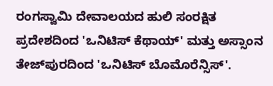ರಂಗಸ್ವಾಮಿ ದೇವಾಲಯದ ಹುಲಿ ಸಂರಕ್ಷಿತ ಪ್ರದೇಶದಿಂದ 'ಒನಿಟಿಸ್ ಕೆಥಾಯ್' ಮತ್ತು ಅಸ್ಸಾಂನ ತೇಜ್‌ಪುರದಿಂದ 'ಒನಿಟಿಸ್ ಬೊಮೊರೆನ್ಸಿಸ್'.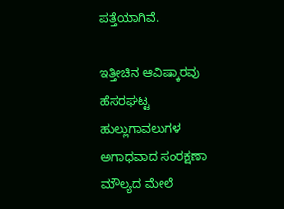ಪತ್ತೆಯಾಗಿವೆ.

ಇತ್ತೀಚಿನ ಆವಿಷ್ಕಾರವು ಹೆಸರಘಟ್ಟ ಹುಲ್ಲುಗಾವಲುಗಳ ಅಗಾಧವಾದ ಸಂರಕ್ಷಣಾ ಮೌಲ್ಯದ ಮೇಲೆ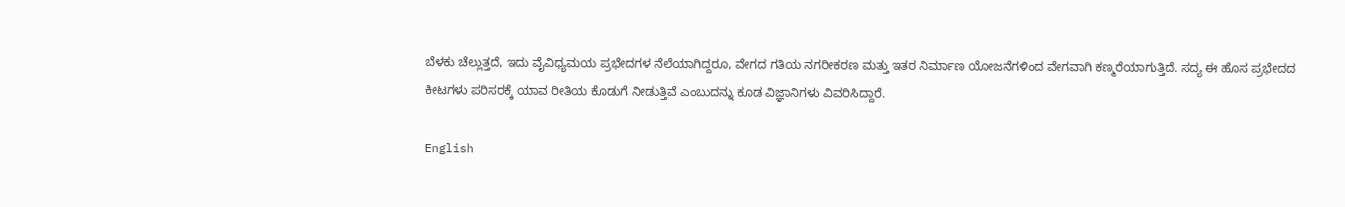ಬೆಳಕು ಚೆಲ್ಲುತ್ತದೆ, ಇದು ವೈವಿಧ್ಯಮಯ ಪ್ರಭೇದಗಳ ನೆಲೆಯಾಗಿದ್ದರೂ, ವೇಗದ ಗತಿಯ ನಗರೀಕರಣ ಮತ್ತು ಇತರ ನಿರ್ಮಾಣ ಯೋಜನೆಗಳಿಂದ ವೇಗವಾಗಿ ಕಣ್ಮರೆಯಾಗುತ್ತಿದೆ. ಸದ್ಯ ಈ ಹೊಸ ಪ್ರಭೇದದ ಕೀಟಗಳು ಪರಿಸರಕ್ಕೆ ಯಾವ ರೀತಿಯ ಕೊಡುಗೆ ನೀಡುತ್ತಿವೆ ಎಂಬುದನ್ನು ಕೂಡ ವಿಜ್ಞಾನಿಗಳು ವಿವರಿಸಿದ್ದಾರೆ.

English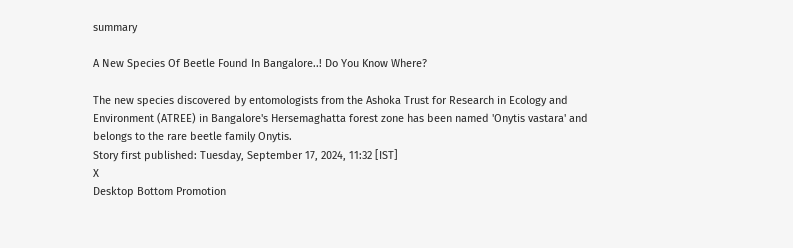summary

A New Species Of Beetle Found In Bangalore..! Do You Know Where?

The new species discovered by entomologists from the Ashoka Trust for Research in Ecology and Environment (ATREE) in Bangalore's Hersemaghatta forest zone has been named 'Onytis vastara' and belongs to the rare beetle family Onytis.
Story first published: Tuesday, September 17, 2024, 11:32 [IST]
X
Desktop Bottom Promotion